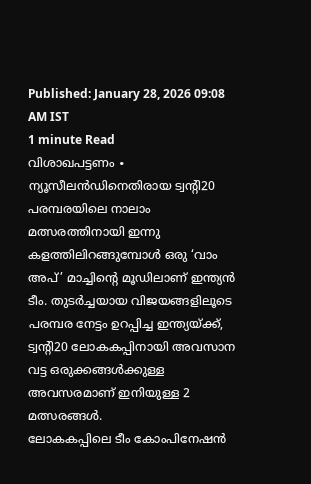Published: January 28, 2026 09:08 AM IST
1 minute Read
വിശാഖപട്ടണം ∙ ന്യൂസീലൻഡിനെതിരായ ട്വന്റി20 പരമ്പരയിലെ നാലാം മത്സരത്തിനായി ഇന്നു കളത്തിലിറങ്ങുമ്പോൾ ഒരു ‘വാം അപ്’ മാച്ചിന്റെ മൂഡിലാണ് ഇന്ത്യൻ ടീം. തുടർച്ചയായ വിജയങ്ങളിലൂടെ പരമ്പര നേട്ടം ഉറപ്പിച്ച ഇന്ത്യയ്ക്ക്, ട്വന്റി20 ലോകകപ്പിനായി അവസാന വട്ട ഒരുക്കങ്ങൾക്കുള്ള അവസരമാണ് ഇനിയുള്ള 2 മത്സരങ്ങൾ.
ലോകകപ്പിലെ ടീം കോംപിനേഷൻ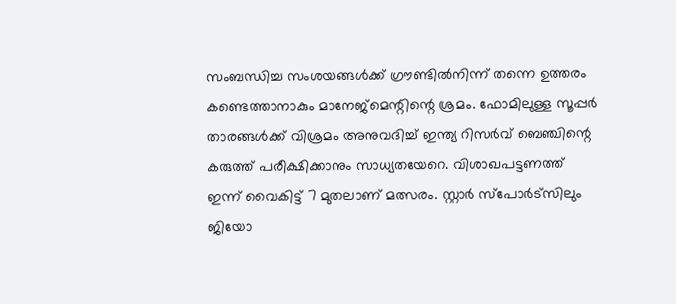സംബന്ധിച്ച സംശയങ്ങൾക്ക് ഗ്രൗണ്ടിൽനിന്ന് തന്നെ ഉത്തരം കണ്ടെത്താനാകും മാനേജ്മെന്റിന്റെ ശ്രമം. ഫോമിലുള്ള സൂപ്പർ താരങ്ങൾക്ക് വിശ്രമം അനുവദിച്ച് ഇന്ത്യ റിസർവ് ബെഞ്ചിന്റെ കരുത്ത് പരീക്ഷിക്കാനും സാധ്യതയേറെ. വിശാഖപട്ടണത്ത് ഇന്ന് വൈകിട്ട് 7 മുതലാണ് മത്സരം. സ്റ്റാർ സ്പോർട്സിലും ജിയോ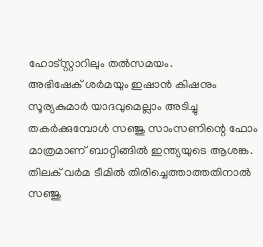ഹോട്സ്റ്റാറിലും തൽസമയം.
അഭിഷേക് ശർമയും ഇഷാൻ കിഷനും സൂര്യകുമാർ യാദവുമെല്ലാം അടിച്ചു തകർക്കുമ്പോൾ സഞ്ജു സാംസണിന്റെ ഫോം മാത്രമാണ് ബാറ്റിങ്ങിൽ ഇന്ത്യയുടെ ആശങ്ക. തിലക് വർമ ടീമിൽ തിരിച്ചെത്താത്തതിനാൽ സഞ്ജു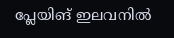പ്ലേയിങ് ഇലവനിൽ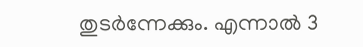തുടർന്നേക്കും. എന്നാൽ 3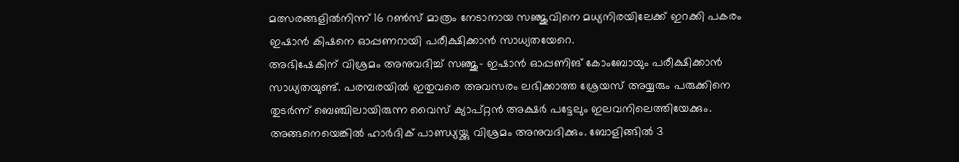മത്സരങ്ങളിൽനിന്ന് 16 റൺസ് മാത്രം നേടാനായ സഞ്ജുവിനെ മധ്യനിരയിലേക്ക് ഇറക്കി പകരം ഇഷാൻ കിഷനെ ഓപ്പണറായി പരീക്ഷിക്കാൻ സാധ്യതയേറെ.
അഭിഷേകിന് വിശ്രമം അനുവദിച്ച് സഞ്ജു– ഇഷാൻ ഓപ്പണിങ് കോംബോയും പരീക്ഷിക്കാൻ സാധ്യതയുണ്ട്. പരമ്പരയിൽ ഇതുവരെ അവസരം ലഭിക്കാത്ത ശ്രേയസ് അയ്യരും പരുക്കിനെ തുടർന്ന് ബെഞ്ചിലായിരുന്ന വൈസ് ക്യാപ്റ്റൻ അക്ഷർ പട്ടേലും ഇലവനിലെത്തിയേക്കും. അങ്ങനെയെങ്കിൽ ഹാർദിക് പാണ്ഡ്യയ്ക്കു വിശ്രമം അനുവദിക്കും. ബോളിങ്ങിൽ 3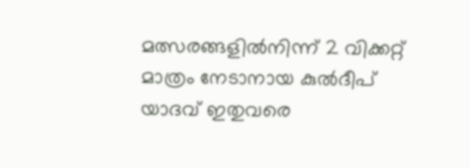മത്സരങ്ങളിൽനിന്ന് 2 വിക്കറ്റ് മാത്രം നേടാനായ കുൽദീപ് യാദവ് ഇതുവരെ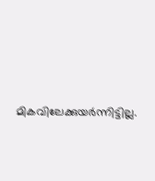മികവിലേക്കുയർന്നിട്ടില്ല.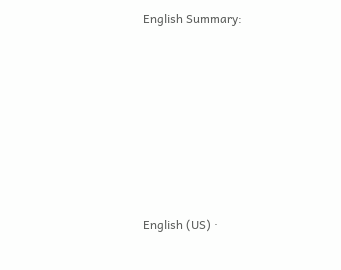English Summary:







English (US) ·